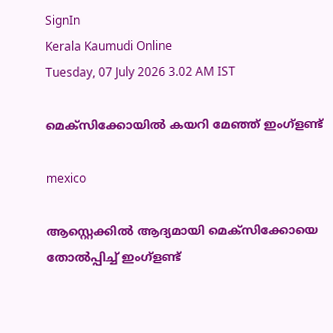SignIn
Kerala Kaumudi Online
Tuesday, 07 July 2026 3.02 AM IST

മെക്സിക്കോയിൽ കയറി മേഞ്ഞ് ഇംഗ്ളണ്ട്

mexico

ആസ്റ്റെക്കിൽ ആദ്യമായി മെക്സിക്കോയെ തോൽപ്പിച്ച് ഇംഗ്ളണ്ട്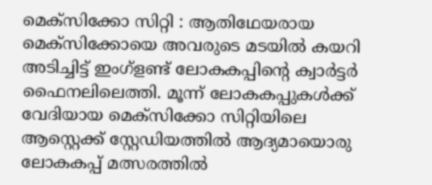മെക്സിക്കോ സിറ്റി : ആതിഥേയരായ മെക്സിക്കോയെ അവരുടെ മടയിൽ കയറി അടിച്ചിട്ട് ഇംഗ്ളണ്ട് ലോകകപ്പിന്റെ ക്വാർട്ടർ ഫൈനലിലെത്തി. മൂന്ന് ലോകകപ്പുകൾക്ക് വേദിയായ മെക്സിക്കോ സിറ്റിയിലെ ആസ്റ്റെക്ക് സ്റ്റേഡിയത്തിൽ ആദ്യമായൊരു ലോകകപ്പ് മത്സരത്തിൽ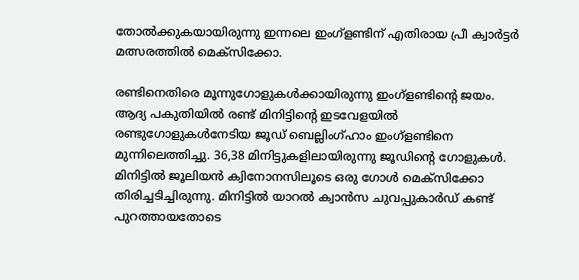തോൽക്കുകയായിരുന്നു ഇന്നലെ ഇംഗ്ളണ്ടിന് എതിരായ പ്രീ ക്വാർട്ടർ മത്സരത്തിൽ മെക്സിക്കോ.

രണ്ടിനെതിരെ മൂന്നുഗോളുകൾക്കായിരുന്നു ഇംഗ്ളണ്ടിന്റെ ജയം. ആദ്യ പകുതിയിൽ രണ്ട് മിനിട്ടിന്റെ ഇടവേളയിൽ രണ്ടുഗോളുകൾനേടിയ ജൂഡ് ബെല്ലിംഗ്ഹാം ഇംഗ്ളണ്ടിനെ മുന്നിലെത്തിച്ചു. 36,38 മിനിട്ടുകളിലായിരുന്നു ജൂഡിന്റെ ഗോളുകൾ. മിനിട്ടിൽ ജൂലിയൻ ക്വിനോനസിലൂടെ ഒരു ഗോൾ മെക്സിക്കോ തിരിച്ചടിച്ചിരുന്നു. മിനിട്ടിൽ യാറൽ ക്വാൻസ ചുവപ്പുകാർഡ് കണ്ട് പുറത്തായതോടെ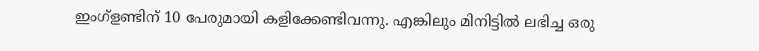ഇംഗ്ളണ്ടിന് 10 പേരുമായി കളിക്കേണ്ടിവന്നു. എങ്കിലും മിനിട്ടിൽ ലഭിച്ച ഒരു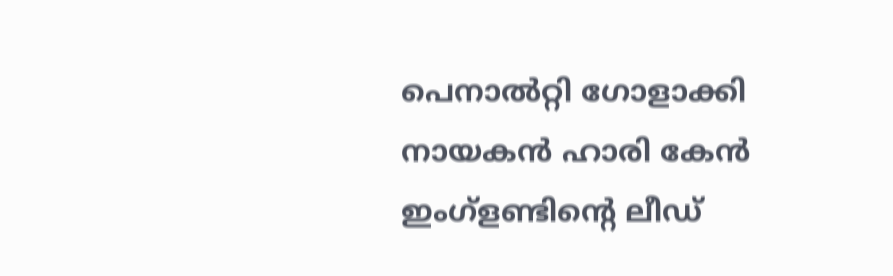പെനാൽറ്റി ഗോളാക്കി നായകൻ ഹാരി കേൻ ഇംഗ്ളണ്ടിന്റെ ലീഡ്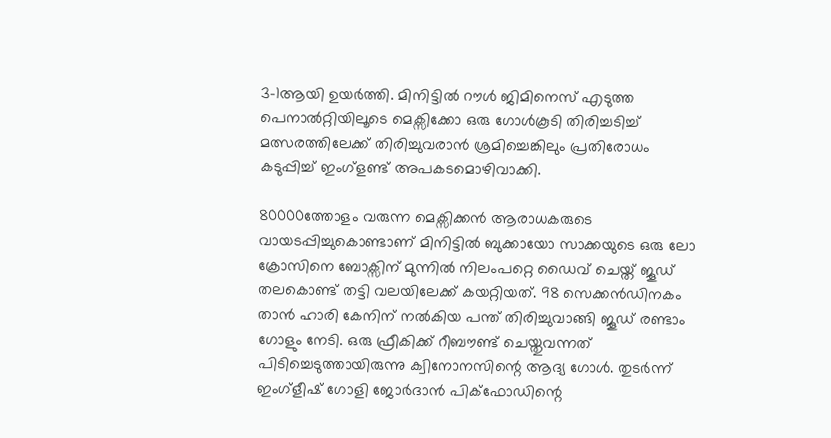3-1ആയി ഉയർത്തി. മിനിട്ടിൽ റൗൾ ജിമിനെസ് എടുത്ത പെനാൽറ്റിയിലൂടെ മെക്സിക്കോ ഒരു ഗോൾകൂടി തിരിച്ചടിച്ച് മത്സരത്തിലേക്ക് തിരിച്ചുവരാൻ ശ്രമിച്ചെങ്കിലും പ്രതിരോധം കടുപ്പിച്ച് ഇംഗ്ളണ്ട് അപകടമൊഴിവാക്കി.

80000ത്തോളം വരുന്ന മെക്സിക്കൻ ആരാധകരുടെ വായടപ്പിച്ചുകൊണ്ടാണ് മിനിട്ടിൽ ബുക്കായോ സാക്കയുടെ ഒരു ലോ ക്രോസിനെ ബോക്സിന് മുന്നിൽ നിലംപറ്റെ ഡൈവ് ചെയ്ത് ജൂഡ് തലകൊണ്ട് തട്ടി വലയിലേക്ക് കയറ്റിയത്. 98 സെക്കൻഡിനകം താൻ ഹാരി കേനിന് നൽകിയ പന്ത് തിരിച്ചുവാങ്ങി ജൂഡ് രണ്ടാം ഗോളും നേടി. ഒരു ഫ്രീകിക്ക് റീബൗണ്ട് ചെയ്തുവന്നത് പിടിച്ചെടുത്തായിരുന്നു ക്വിനോനസിന്റെ ആദ്യ ഗോൾ. തുടർന്ന് ഇംഗ്ളീഷ് ഗോളി ജോർദാൻ പിക്ഫോഡിന്റെ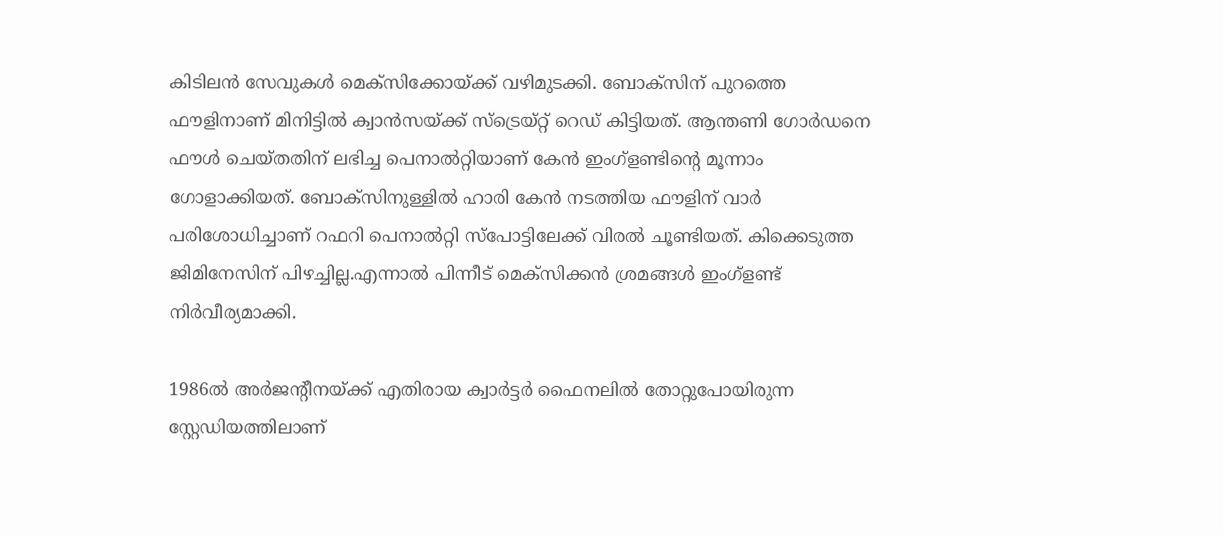കിടിലൻ സേവുകൾ മെക്സിക്കോയ്ക്ക് വഴിമുടക്കി. ബോക്സിന് പുറത്തെ ഫൗളിനാണ് മിനിട്ടിൽ ക്വാൻസയ്ക്ക് സ്ട്രെയ്റ്റ് റെഡ് കിട്ടിയത്. ആന്തണി ഗോർഡനെ ഫൗൾ ചെയ്തതിന് ലഭിച്ച പെനാൽറ്റിയാണ് കേൻ ഇംഗ്ളണ്ടിന്റെ മൂന്നാം ഗോളാക്കിയത്. ബോക്സിനുള്ളിൽ ഹാരി കേൻ നടത്തിയ ഫൗളിന് വാർ പരിശോധിച്ചാണ് റഫറി പെനാൽറ്റി സ്പോട്ടിലേക്ക് വിരൽ ചൂണ്ടിയത്. കിക്കെടുത്ത ജിമിനേസിന് പിഴച്ചില്ല.എന്നാൽ പിന്നീട് മെക്സിക്കൻ ശ്രമങ്ങൾ ഇംഗ്ളണ്ട് നിർവീര്യമാക്കി.

1986ൽ അർജന്റീനയ്ക്ക് എതിരായ ക്വാർട്ടർ ഫൈനലിൽ തോറ്റുപോയിരുന്ന സ്റ്റേഡിയത്തിലാണ്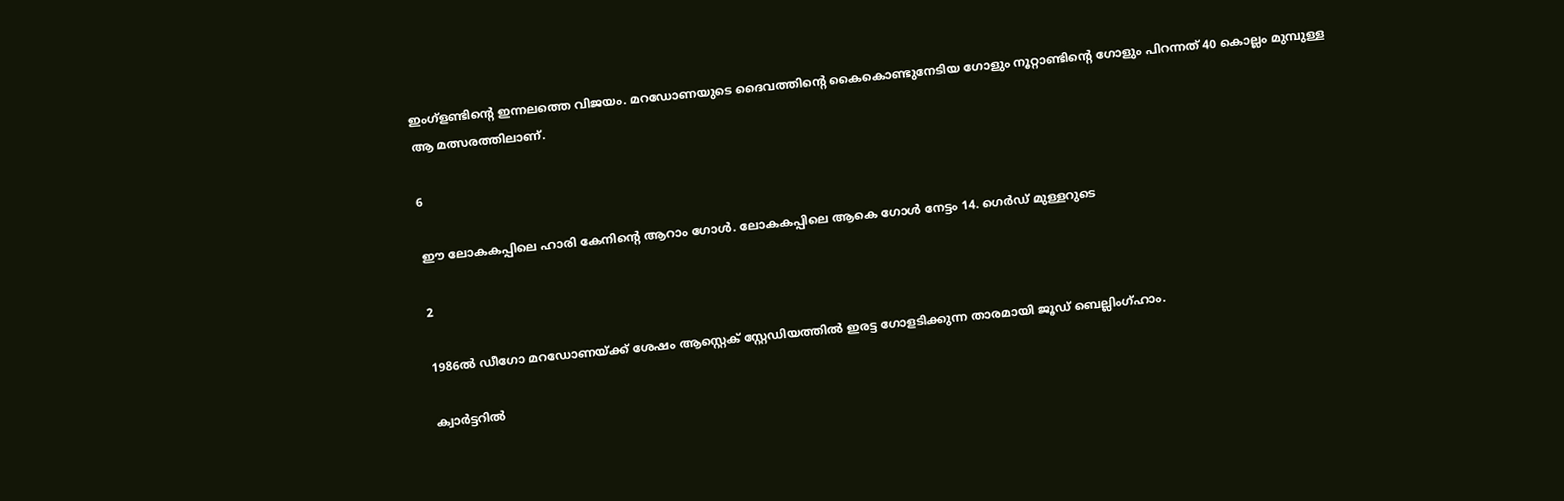ഇംഗ്ളണ്ടിന്റെ ഇന്നലത്തെ വിജയം. മറഡോണയുടെ ദൈവത്തിന്റെ കൈകൊണ്ടുനേടിയ ഗോളും നൂറ്റാണ്ടിന്റെ ഗോളും പിറന്നത് 40 കൊല്ലം മുമ്പുള്ള ആ മത്സരത്തിലാണ്.

6

ഈ ലോകകപ്പിലെ ഹാരി കേനിന്റെ ആറാം ഗോൾ. ലോകകപ്പിലെ ആകെ ഗോൾ നേട്ടം 14. ഗെർഡ് മുള്ളറുടെ

2

1986ൽ ഡീഗോ മറഡോണയ്ക്ക് ശേഷം ആസ്റ്റെക് സ്റ്റേഡിയത്തിൽ ഇരട്ട ഗോളടിക്കുന്ന താരമായി ജൂഡ് ബെല്ലിംഗ്ഹാം.

ക്വാർട്ടറിൽ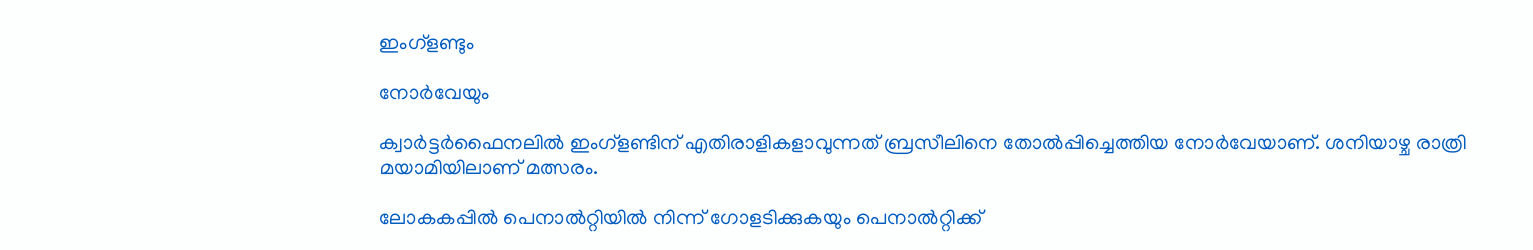ഇംഗ്ളണ്ടും

നോർവേയും

ക്വാർട്ടർഫൈനലിൽ ഇംഗ്ളണ്ടിന് എതിരാളികളാവുന്നത് ബ്രസീലിനെ തോൽപ്പിച്ചെത്തിയ നോർവേയാണ്. ശനിയാഴ്ച രാത്രി മയാമിയിലാണ് മത്സരം.

ലോകകപ്പിൽ പെനാൽറ്റിയിൽ നിന്ന് ഗോളടിക്കുകയും പെനാൽറ്റിക്ക്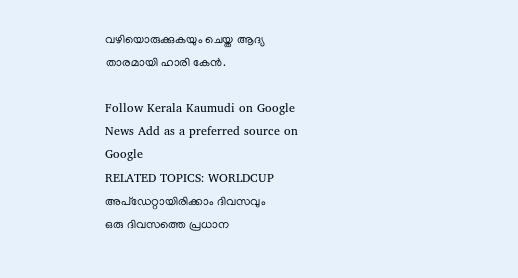വഴിയൊരുക്കുകയും ചെയ്ത ആദ്യ താരമായി ഹാരി കേൻ.

Follow Kerala Kaumudi on Google News Add as a preferred source on Google
RELATED TOPICS: WORLDCUP
അപ്ഡേറ്റായിരിക്കാം ദിവസവും
ഒരു ദിവസത്തെ പ്രധാന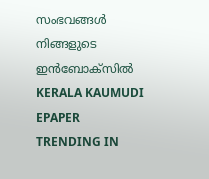സംഭവങ്ങൾ നിങ്ങളുടെ ഇൻബോക്സിൽ
KERALA KAUMUDI EPAPER
TRENDING IN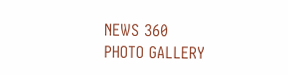NEWS 360
PHOTO GALLERY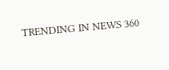TRENDING IN NEWS 360